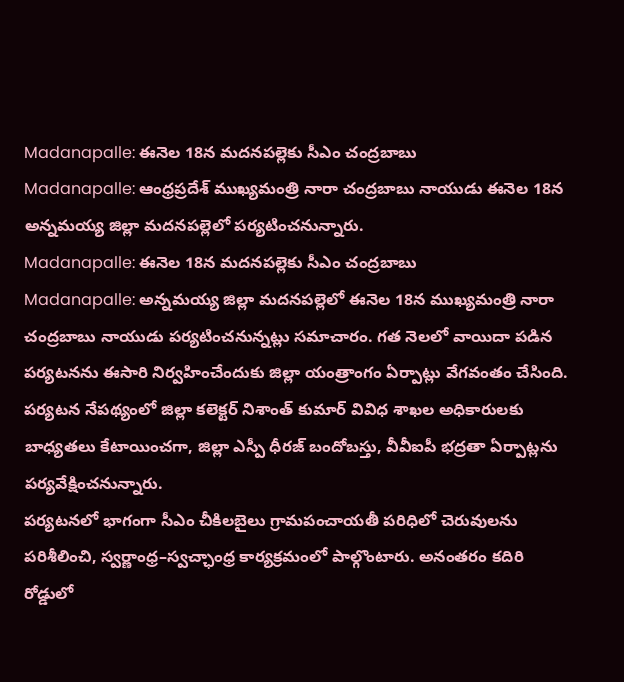Madanapalle: ఈనెల 18న మదనపల్లెకు సీఎం చంద్రబాబు
Madanapalle: ఆంధ్రప్రదేశ్ ముఖ్యమంత్రి నారా చంద్రబాబు నాయుడు ఈనెల 18న అన్నమయ్య జిల్లా మదనపల్లెలో పర్యటించనున్నారు.
Madanapalle: ఈనెల 18న మదనపల్లెకు సీఎం చంద్రబాబు
Madanapalle: అన్నమయ్య జిల్లా మదనపల్లెలో ఈనెల 18న ముఖ్యమంత్రి నారా చంద్రబాబు నాయుడు పర్యటించనున్నట్లు సమాచారం. గత నెలలో వాయిదా పడిన పర్యటనను ఈసారి నిర్వహించేందుకు జిల్లా యంత్రాంగం ఏర్పాట్లు వేగవంతం చేసింది.
పర్యటన నేపథ్యంలో జిల్లా కలెక్టర్ నిశాంత్ కుమార్ వివిధ శాఖల అధికారులకు బాధ్యతలు కేటాయించగా, జిల్లా ఎస్పీ ధీరజ్ బందోబస్తు, వీవీఐపీ భద్రతా ఏర్పాట్లను పర్యవేక్షించనున్నారు.
పర్యటనలో భాగంగా సీఎం చీకిలబైలు గ్రామపంచాయతీ పరిధిలో చెరువులను పరిశీలించి, స్వర్ణాంధ్ర–స్వచ్ఛాంధ్ర కార్యక్రమంలో పాల్గొంటారు. అనంతరం కదిరి రోడ్డులో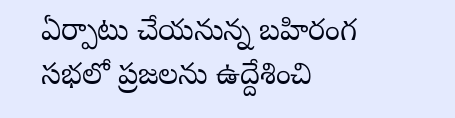ఏర్పాటు చేయనున్న బహిరంగ సభలో ప్రజలను ఉద్దేశించి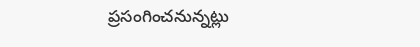ప్రసంగించనున్నట్లు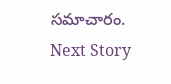సమాచారం.
Next Story